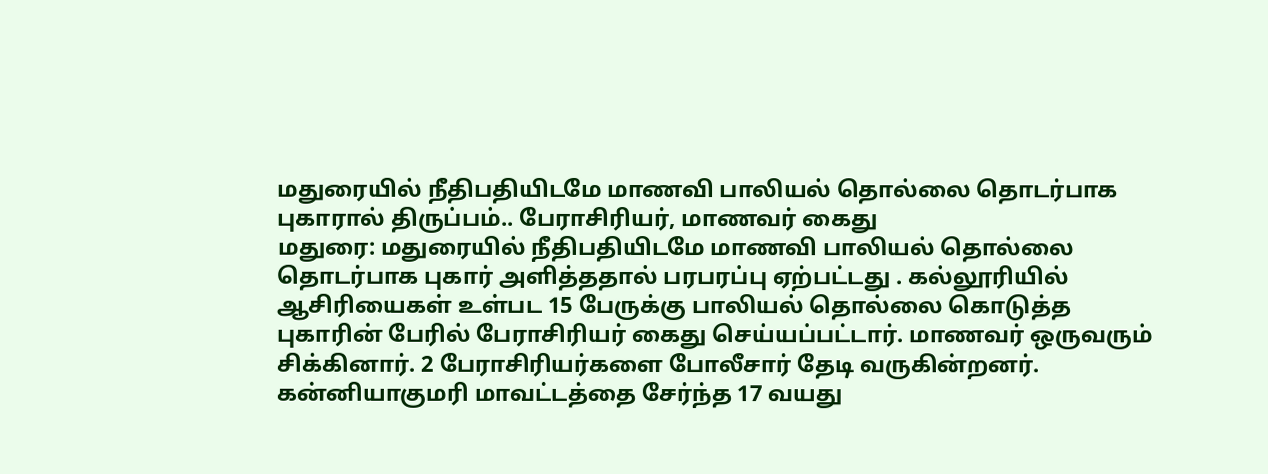மதுரையில் நீதிபதியிடமே மாணவி பாலியல் தொல்லை தொடர்பாக புகாரால் திருப்பம்.. பேராசிரியர், மாணவர் கைது
மதுரை: மதுரையில் நீதிபதியிடமே மாணவி பாலியல் தொல்லை தொடர்பாக புகார் அளித்ததால் பரபரப்பு ஏற்பட்டது . கல்லூரியில் ஆசிரியைகள் உள்பட 15 பேருக்கு பாலியல் தொல்லை கொடுத்த புகாரின் பேரில் பேராசிரியர் கைது செய்யப்பட்டார். மாணவர் ஒருவரும் சிக்கினார். 2 பேராசிரியர்களை போலீசார் தேடி வருகின்றனர்.
கன்னியாகுமரி மாவட்டத்தை சேர்ந்த 17 வயது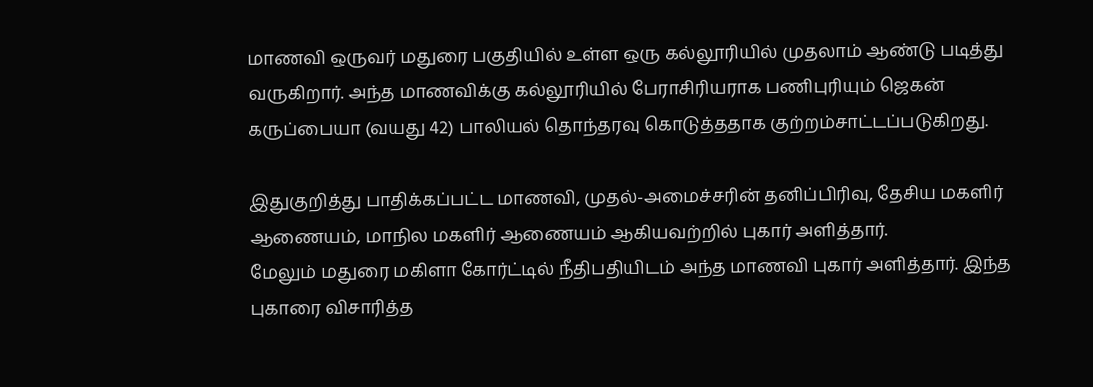மாணவி ஒருவர் மதுரை பகுதியில் உள்ள ஒரு கல்லூரியில் முதலாம் ஆண்டு படித்து வருகிறார். அந்த மாணவிக்கு கல்லூரியில் பேராசிரியராக பணிபுரியும் ஜெகன் கருப்பையா (வயது 42) பாலியல் தொந்தரவு கொடுத்ததாக குற்றம்சாட்டப்படுகிறது.

இதுகுறித்து பாதிக்கப்பட்ட மாணவி, முதல்-அமைச்சரின் தனிப்பிரிவு, தேசிய மகளிர் ஆணையம், மாநில மகளிர் ஆணையம் ஆகியவற்றில் புகார் அளித்தார்.
மேலும் மதுரை மகிளா கோர்ட்டில் நீதிபதியிடம் அந்த மாணவி புகார் அளித்தார். இந்த புகாரை விசாரித்த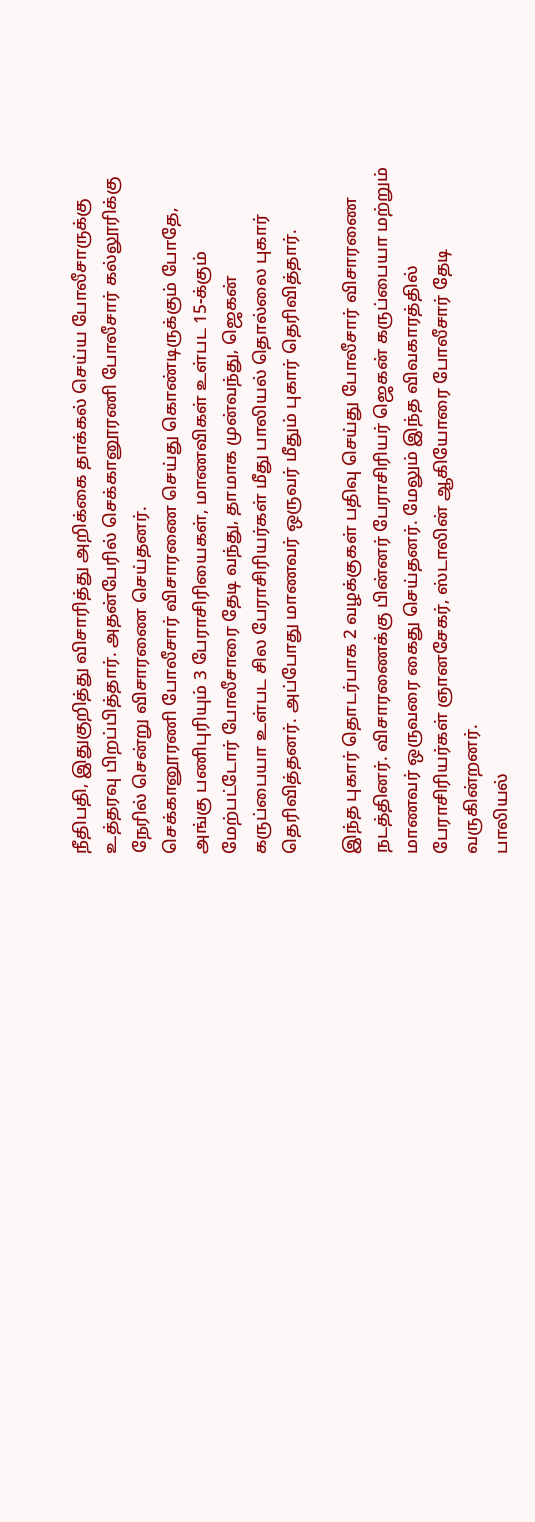நீதிபதி, இதுகுறித்து விசாரித்து அறிக்கை தாக்கல் செய்ய போலீசாருக்கு உத்தரவு பிறப்பித்தார். அதன்பேரில் செக்கானூரணி போலீசார் கல்லூரிக்கு நேரில் சென்று விசாரணை செய்தனர்.
செக்கானூரணி போலீசார் விசாரணை செய்து கொண்டிருக்கும் போதே, அங்கு பணிபுரியும் 3 பேராசிரியைகள், மாணவிகள் உள்பட 15-க்கும் மேற்பட்டோர் போலீசாரை தேடி வந்து, தாமாக முன்வந்து, ஜெகன் கருப்பையா உள்பட சில பேராசிரியர்கள் மீது பாலியல் தொல்லை புகார் தெரிவித்தனர். அப்போது மாணவர் ஒருவர் மீதும் புகார் தெரிவித்தார்.

இந்த புகார் தொடர்பாக 2 வழக்குகள் பதிவு செய்து போலீசார் விசாரணை நடத்தினர். விசாரணைக்கு பின்னர் பேராசிரியர் ஜெகன் கருப்பையா மற்றும் மாணவர் ஒருவரை கைது செய்தனர். மேலும் இந்த விவகாரத்தில் பேராசிரியர்கள் ஞானசேகர், ஸ்டாலின் ஆகியோரை போலீசார் தேடி வருகின்றனர்.
பாலியல்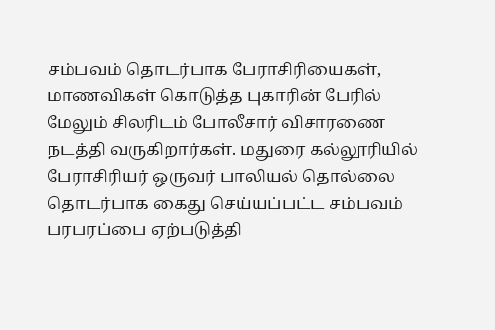சம்பவம் தொடர்பாக பேராசிரியைகள், மாணவிகள் கொடுத்த புகாரின் பேரில் மேலும் சிலரிடம் போலீசார் விசாரணை நடத்தி வருகிறார்கள். மதுரை கல்லூரியில் பேராசிரியர் ஒருவர் பாலியல் தொல்லை தொடர்பாக கைது செய்யப்பட்ட சம்பவம் பரபரப்பை ஏற்படுத்தி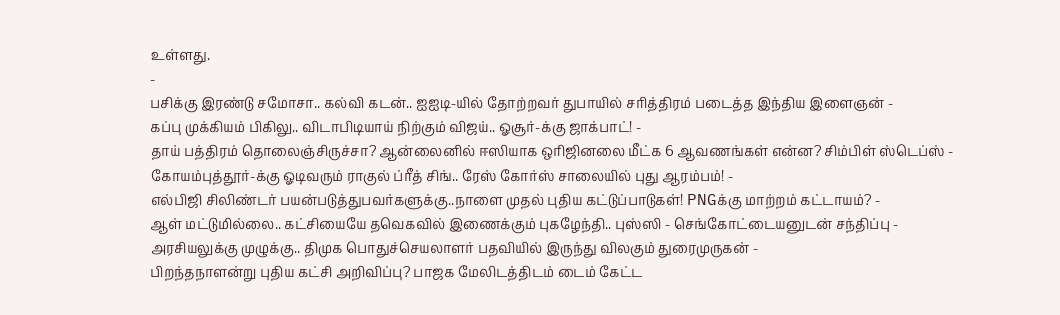உள்ளது.
-
பசிக்கு இரண்டு சமோசா.. கல்வி கடன்.. ஐஐடி-யில் தோற்றவர் துபாயில் சரித்திரம் படைத்த இந்திய இளைஞன் -
கப்பு முக்கியம் பிகிலு.. விடாபிடியாய் நிற்கும் விஜய்.. ஓசூர்-க்கு ஜாக்பாட்! -
தாய் பத்திரம் தொலைஞ்சிருச்சா? ஆன்லைனில் ஈஸியாக ஒரிஜினலை மீட்க 6 ஆவணங்கள் என்ன? சிம்பிள் ஸ்டெப்ஸ் -
கோயம்புத்தூர்-க்கு ஓடிவரும் ராகுல் ப்ரீத் சிங்.. ரேஸ் கோர்ஸ் சாலையில் புது ஆரம்பம்! -
எல்பிஜி சிலிண்டர் பயன்படுத்துபவர்களுக்கு..நாளை முதல் புதிய கட்டுப்பாடுகள்! PNGக்கு மாற்றம் கட்டாயம்? -
ஆள் மட்டுமில்லை.. கட்சியையே தவெகவில் இணைக்கும் புகழேந்தி.. புஸ்ஸி - செங்கோட்டையனுடன் சந்திப்பு -
அரசியலுக்கு முழுக்கு.. திமுக பொதுச்செயலாளர் பதவியில் இருந்து விலகும் துரைமுருகன் -
பிறந்தநாளன்று புதிய கட்சி அறிவிப்பு? பாஜக மேலிடத்திடம் டைம் கேட்ட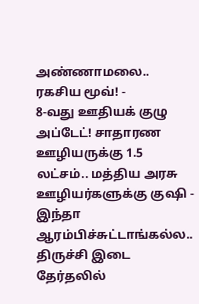அண்ணாமலை.. ரகசிய மூவ்! -
8-வது ஊதியக் குழு அப்டேட்! சாதாரண ஊழியருக்கு 1.5 லட்சம்.. மத்திய அரசு ஊழியர்களுக்கு குஷி -
இந்தா ஆரம்பிச்சுட்டாங்கல்ல.. திருச்சி இடை தேர்தலில்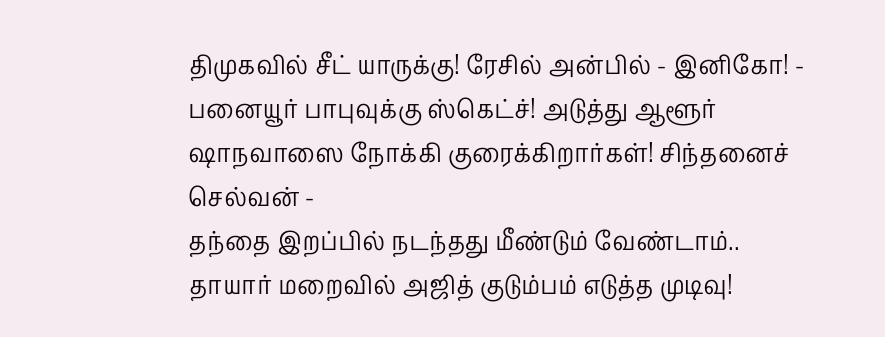திமுகவில் சீட் யாருக்கு! ரேசில் அன்பில் - இனிகோ! -
பனையூர் பாபுவுக்கு ஸ்கெட்ச்! அடுத்து ஆளூர் ஷாநவாஸை நோக்கி குரைக்கிறார்கள்! சிந்தனைச் செல்வன் -
தந்தை இறப்பில் நடந்தது மீண்டும் வேண்டாம்.. தாயார் மறைவில் அஜித் குடும்பம் எடுத்த முடிவு!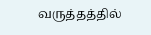வருத்தத்தில்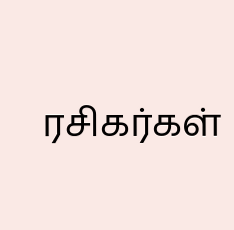ரசிகர்கள்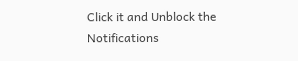Click it and Unblock the Notifications